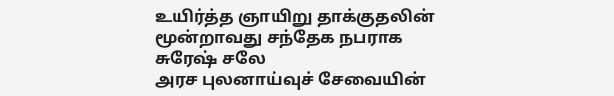உயிர்த்த ஞாயிறு தாக்குதலின் மூன்றாவது சந்தேக நபராக சுரேஷ் சலே
அரச புலனாய்வுச் சேவையின்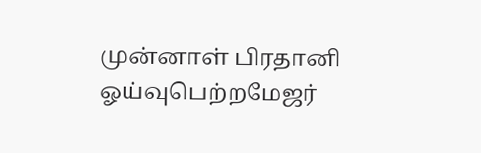முன்னாள் பிரதானி ஓய்வுபெற்றமேஜர்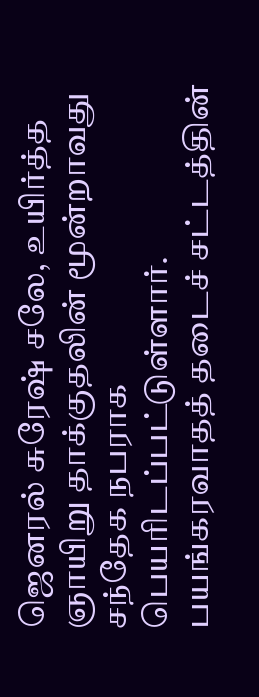ஜெனரல் சுரேஷ் சலே, உயிர்த்த ஞாயிறு தாக்குதலின் மூன்றாவது சந்தேக நபராக பெயரிடப்பட்டுள்ளார். பயங்கரவாதத் தடைச் சட்டத்தின்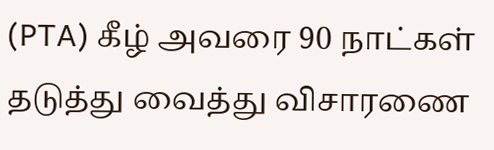(PTA) கீழ் அவரை 90 நாட்கள் தடுத்து வைத்து விசாரணை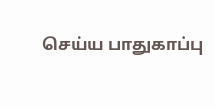செய்ய பாதுகாப்பு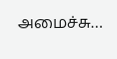அமைச்சு…